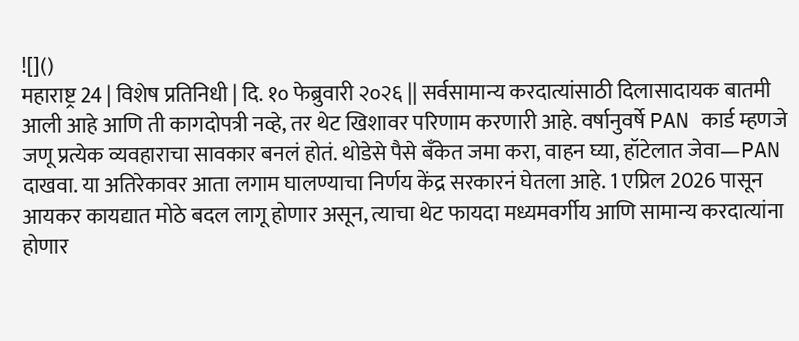![]()
महाराष्ट्र 24 | विशेष प्रतिनिधी | दि. १० फेब्रुवारी २०२६ || सर्वसामान्य करदात्यांसाठी दिलासादायक बातमी आली आहे आणि ती कागदोपत्री नव्हे, तर थेट खिशावर परिणाम करणारी आहे. वर्षानुवर्षे PAN कार्ड म्हणजे जणू प्रत्येक व्यवहाराचा सावकार बनलं होतं. थोडेसे पैसे बँकेत जमा करा, वाहन घ्या, हॉटेलात जेवा—PAN दाखवा. या अतिरेकावर आता लगाम घालण्याचा निर्णय केंद्र सरकारनं घेतला आहे. 1 एप्रिल 2026 पासून आयकर कायद्यात मोठे बदल लागू होणार असून, त्याचा थेट फायदा मध्यमवर्गीय आणि सामान्य करदात्यांना होणार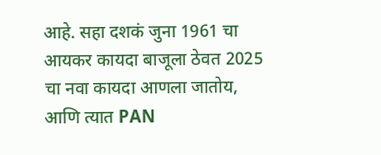आहे. सहा दशकं जुना 1961 चा आयकर कायदा बाजूला ठेवत 2025 चा नवा कायदा आणला जातोय, आणि त्यात PAN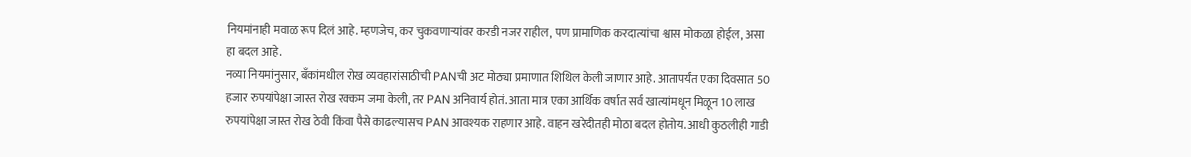नियमांनाही मवाळ रूप दिलं आहे. म्हणजेच, कर चुकवणाऱ्यांवर करडी नजर राहील, पण प्रामाणिक करदात्यांचा श्वास मोकळा होईल, असा हा बदल आहे.
नव्या नियमांनुसार, बँकांमधील रोख व्यवहारांसाठीची PANची अट मोठ्या प्रमाणात शिथिल केली जाणार आहे. आतापर्यंत एका दिवसात 50 हजार रुपयांपेक्षा जास्त रोख रक्कम जमा केली, तर PAN अनिवार्य होतं. आता मात्र एका आर्थिक वर्षात सर्व खात्यांमधून मिळून 10 लाख रुपयांपेक्षा जास्त रोख ठेवी किंवा पैसे काढल्यासच PAN आवश्यक राहणार आहे. वाहन खरेदीतही मोठा बदल होतोय. आधी कुठलीही गाडी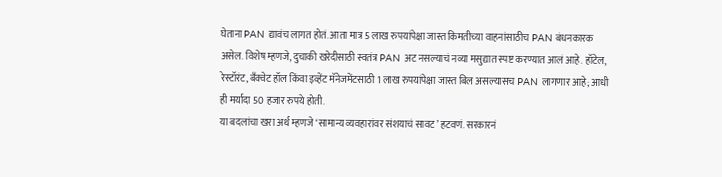घेताना PAN द्यावंच लागत होतं. आता मात्र 5 लाख रुपयांपेक्षा जास्त किमतीच्या वाहनांसाठीच PAN बंधनकारक असेल. विशेष म्हणजे, दुचाकी खरेदीसाठी स्वतंत्र PAN अट नसल्याचं नव्या मसुद्यात स्पष्ट करण्यात आलं आहे. हॉटेल, रेस्टॉरंट, बँक्वेट हॉल किंवा इव्हेंट मॅनेजमेंटसाठी 1 लाख रुपयांपेक्षा जास्त बिल असल्यासच PAN लागणार आहे; आधी ही मर्यादा 50 हजार रुपये होती.
या बदलांचा खरा अर्थ म्हणजे ‘सामान्य व्यवहारांवर संशयाचं सावट’ हटवणं. सरकारनं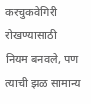करचुकवेगिरी रोखण्यासाठी नियम बनवले, पण त्याची झळ सामान्य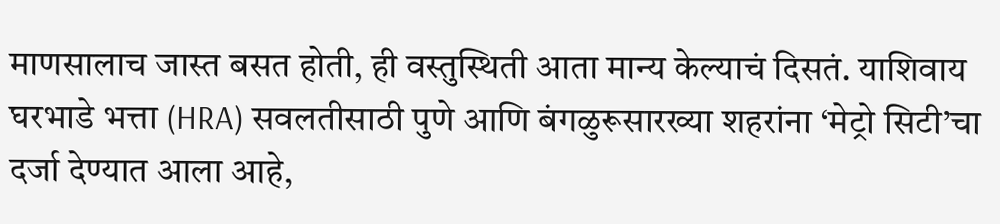माणसालाच जास्त बसत होती, ही वस्तुस्थिती आता मान्य केल्याचं दिसतं. याशिवाय घरभाडे भत्ता (HRA) सवलतीसाठी पुणे आणि बंगळुरूसारख्या शहरांना ‘मेट्रो सिटी’चा दर्जा देण्यात आला आहे,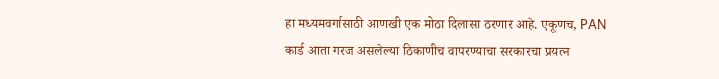हा मध्यमवर्गासाठी आणखी एक मोठा दिलासा ठरणार आहे. एकूणच, PAN कार्ड आता गरज असलेल्या ठिकाणीच वापरण्याचा सरकारचा प्रयत्न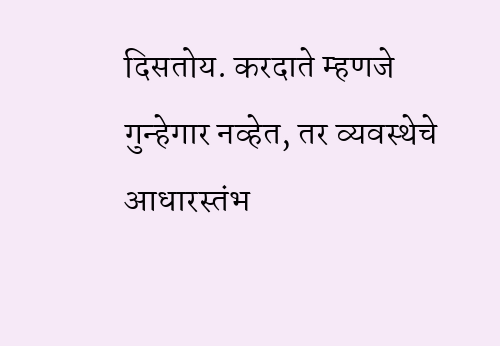दिसतोय. करदाते म्हणजे गुन्हेगार नव्हेत, तर व्यवस्थेचे आधारस्तंभ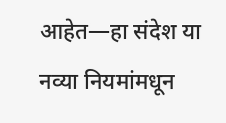आहेत—हा संदेश या नव्या नियमांमधून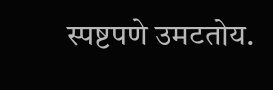स्पष्टपणे उमटतोय.